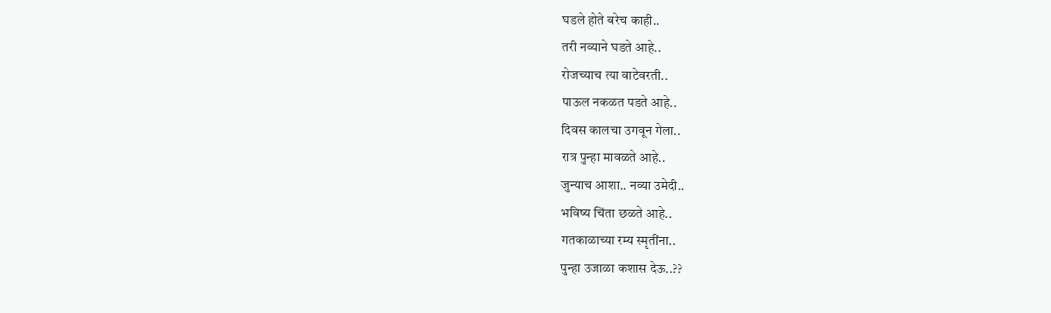घडले होते बरेच काही..
तरी नव्याने घडते आहे..
रोजच्याच त्या वाटेवरती..
पाऊल नकळत पडते आहे..
दिवस कालचा उगवून गेला..
रात्र पुन्हा मावळते आहे..
जुन्याच आशा.. नव्या उमेदी..
भविष्य चिंता छळते आहे..
गतकाळाच्या रम्य स्मृतींना..
पुन्हा उजाळा कशास देऊ..??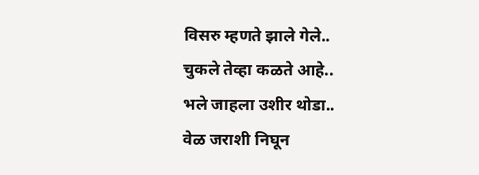विसरु म्हणते झाले गेले..
चुकले तेव्हा कळते आहे..
भले जाहला उशीर थोडा..
वेळ जराशी निघून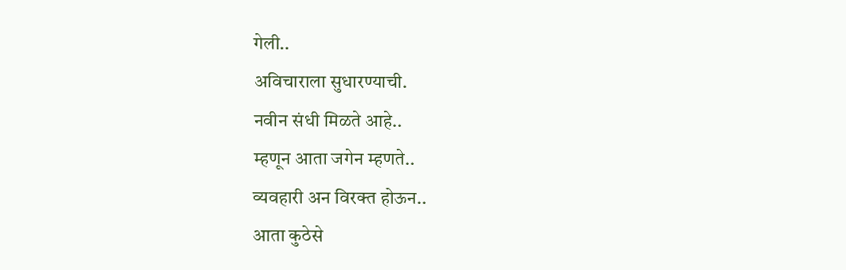गेली..
अविचाराला सुधारण्याची.
नवीन संधी मिळते आहे..
म्हणून आता जगेन म्हणते..
व्यवहारी अन विरक्त होऊन..
आता कुठेसे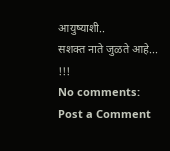आयुष्याशी..
सशक्त नाते जुळते आहे... !!!
No comments:
Post a Comment